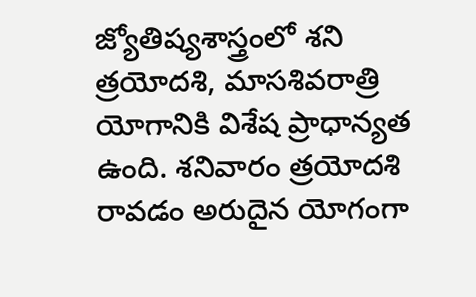జ్యోతిష్యశాస్త్రంలో శని త్రయోదశి, మాసశివరాత్రి యోగానికి విశేష ప్రాధాన్యత ఉంది. శనివారం త్రయోదశి రావడం అరుదైన యోగంగా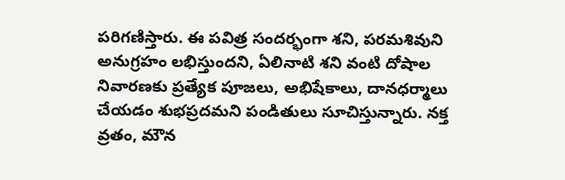పరిగణిస్తారు. ఈ పవిత్ర సందర్భంగా శని, పరమశివుని అనుగ్రహం లభిస్తుందని, ఏలినాటి శని వంటి దోషాల నివారణకు ప్రత్యేక పూజలు, అభిషేకాలు, దానధర్మాలు చేయడం శుభప్రదమని పండితులు సూచిస్తున్నారు. నక్త వ్రతం, మౌన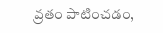వ్రతం పాటించడం,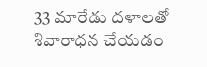33 మారేడు దళాలతో శివారాధన చేయడం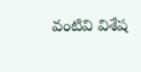వంటివి విశేష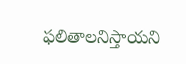ఫలితాలనిస్తాయని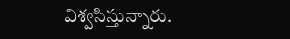విశ్వసిస్తున్నారు.